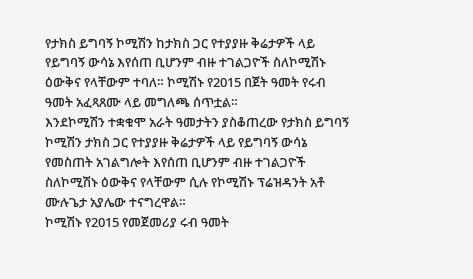የታክስ ይግባኝ ኮሚሽን ከታክስ ጋር የተያያዙ ቅሬታዎች ላይ የይግባኝ ውሳኔ እየሰጠ ቢሆንም ብዙ ተገልጋዮች ስለኮሚሽኑ ዕውቅና የላቸውም ተባለ። ኮሚሽኑ የ2015 በጀት ዓመት የሩብ ዓመት አፈጻጸሙ ላይ መግለጫ ሰጥቷል።
እንደኮሚሽን ተቋቁሞ አራት ዓመታትን ያስቆጠረው የታክስ ይግባኝ ኮሚሽን ታክስ ጋር የተያያዙ ቅሬታዎች ላይ የይግባኝ ውሳኔ የመስጠት አገልግሎት እየሰጠ ቢሆንም ብዙ ተገልጋዮች ስለኮሚሽኑ ዕውቅና የላቸውም ሲሉ የኮሚሽኑ ፕሬዝዳንት አቶ ሙሉጌታ አያሌው ተናግረዋል።
ኮሚሽኑ የ2015 የመጀመሪያ ሩብ ዓመት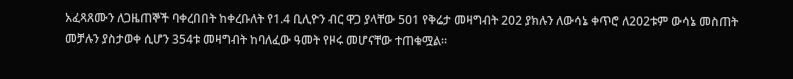አፈጻጸሙን ለጋዜጠኞች ባቀረበበት ከቀረቡለት የ1.4 ቢሊዮን ብር ዋጋ ያላቸው 501 የቅሬታ መዛግብት 202 ያክሉን ለውሳኔ ቀጥሮ ለ202ቱም ውሳኔ መስጠት መቻሉን ያስታወቀ ሲሆን 354ቱ መዛግብት ከባለፈው ዓመት የዞሩ መሆናቸው ተጠቁሟል።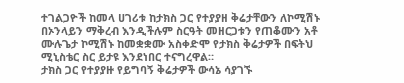ተገልጋዮች ከመላ ሀገሪቱ ከታክስ ጋር የተያያዘ ቅሬታቸውን ለኮሚሽኑ በኦንላይን ማቅረብ እንዲችሉም ስርዓት መዘርጋቱን የጠቆሙን አቶ ሙሉጌታ ኮሚሽኑ ከመቋቋሙ አስቀድሞ የታክስ ቅሬታዎች በፍትህ ሚኒስቴር ስር ይታዩ እንደነበር ተናግረዋል።
ታክስ ጋር የተያያዙ የይግባኝ ቅሬታዎች ውሳኔ ሳያገኙ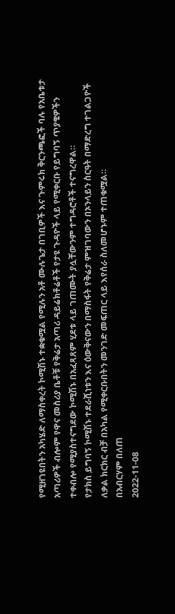የሚዘገዩበትን አካሄድ ለማስቀረት ኮሚሽኑ ተቋቁሟል የሚሉን አቶ ሙሉጌታ በገቢዎች እና ጉምሩክ ቅርንጫፎች ባሉ የአቤቱታ አጣሪዎች ብሎም የዋና መስሪያ ቤቶቹ የቅሬታ አጣሪ ዳይሬክቶሬቶች የታዩ ጉዳዮች ላይ የሚቀርቡ የይግባኝ ጥያቄዎችን ተቀብሎ የሚያስተናግደው ኮሚሽኑ በአፈጻጸም ሂደቱ ላይ ገጠሙት ያሏቸውንም ተግዳሮቶች ተናግረዋል።
የታክስ ይግባኝ ኮሚሽኑ ተደራሺነቱን እና ዕውቅናውን በማስፋት የቅሬታ ምዝገባውን በኦንላይን ስርዓት በማድረግ ተገልጋዮች ለቃል ክርክር ብቻ በአካል የሚቀርቡበትን መንገድ መፍጠር ላይ እየሰራ ስለመሆኑም ተጠቁሟል።
በአብርሃም በለጠ
2022-11-08